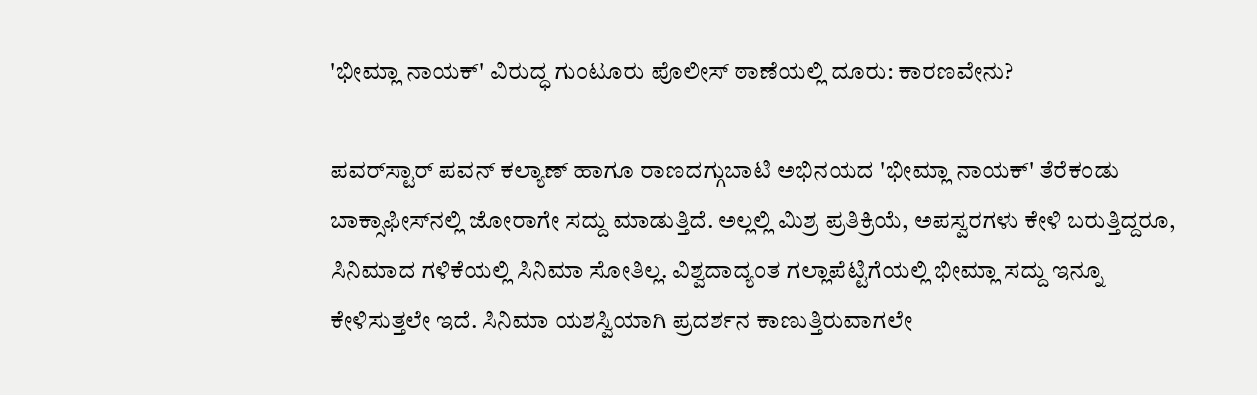'ಭೀಮ್ಲಾ ನಾಯಕ್' ವಿರುದ್ಧ ಗುಂಟೂರು ಪೊಲೀಸ್ ಠಾಣೆಯಲ್ಲಿ ದೂರು: ಕಾರಣವೇನು?

ಪವರ್‌ಸ್ಟಾರ್ ಪವನ್ ಕಲ್ಯಾಣ್ ಹಾಗೂ ರಾಣದಗ್ಗುಬಾಟಿ ಅಭಿನಯದ 'ಭೀಮ್ಲಾ ನಾಯಕ್' ತೆರೆಕಂಡು ಬಾಕ್ಸಾಫೀಸ್‌ನಲ್ಲಿ ಜೋರಾಗೇ ಸದ್ದು ಮಾಡುತ್ತಿದೆ. ಅಲ್ಲಲ್ಲಿ ಮಿಶ್ರ ಪ್ರತಿಕ್ರಿಯೆ, ಅಪಸ್ವರಗಳು ಕೇಳಿ ಬರುತ್ತಿದ್ದರೂ, ಸಿನಿಮಾದ ಗಳಿಕೆಯಲ್ಲಿ ಸಿನಿಮಾ ಸೋತಿಲ್ಲ. ವಿಶ್ವದಾದ್ಯಂತ ಗಲ್ಲಾಪೆಟ್ಟಿಗೆಯಲ್ಲಿ ಭೀಮ್ಲಾ ಸದ್ದು ಇನ್ನೂ ಕೇಳಿಸುತ್ತಲೇ ಇದೆ. ಸಿನಿಮಾ ಯಶಸ್ವಿಯಾಗಿ ಪ್ರದರ್ಶನ ಕಾಣುತ್ತಿರುವಾಗಲೇ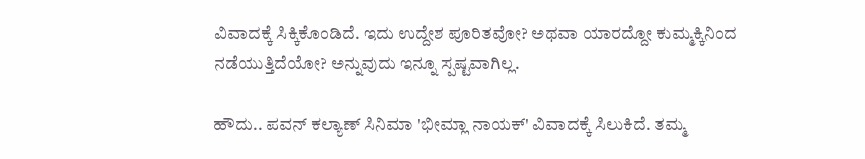ವಿವಾದಕ್ಕೆ ಸಿಕ್ಕಿಕೊಂಡಿದೆ. ಇದು ಉದ್ದೇಶ ಪೂರಿತವೋ? ಅಥವಾ ಯಾರದ್ದೋ ಕುಮ್ಮಕ್ಕಿನಿಂದ ನಡೆಯುತ್ತಿದೆಯೋ? ಅನ್ನುವುದು ಇನ್ನೂ ಸ್ಪಷ್ಟವಾಗಿಲ್ಲ.

ಹೌದು.. ಪವನ್ ಕಲ್ಯಾಣ್ ಸಿನಿಮಾ 'ಭೀಮ್ಲಾ ನಾಯಕ್' ವಿವಾದಕ್ಕೆ ಸಿಲುಕಿದೆ. ತಮ್ಮ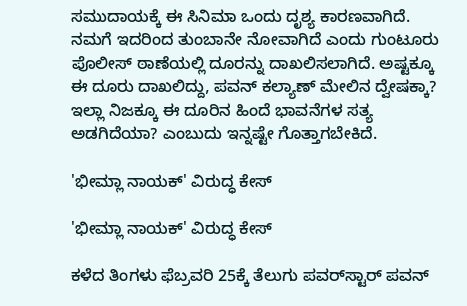ಸಮುದಾಯಕ್ಕೆ ಈ ಸಿನಿಮಾ ಒಂದು ದೃಶ್ಯ ಕಾರಣವಾಗಿದೆ. ನಮಗೆ ಇದರಿಂದ ತುಂಬಾನೇ ನೋವಾಗಿದೆ ಎಂದು ಗುಂಟೂರು ಪೊಲೀಸ್ ಠಾಣೆಯಲ್ಲಿ ದೂರನ್ನು ದಾಖಲಿಸಲಾಗಿದೆ. ಅಷ್ಟಕ್ಕೂ ಈ ದೂರು ದಾಖಲಿದ್ದು, ಪವನ್ ಕಲ್ಯಾಣ್ ಮೇಲಿನ ದ್ವೇಷಕ್ಕಾ? ಇಲ್ಲಾ ನಿಜಕ್ಕೂ ಈ ದೂರಿನ ಹಿಂದೆ ಭಾವನೆಗಳ ಸತ್ಯ ಅಡಗಿದೆಯಾ? ಎಂಬುದು ಇನ್ನಷ್ಟೇ ಗೊತ್ತಾಗಬೇಕಿದೆ.

'ಭೀಮ್ಲಾ ನಾಯಕ್' ವಿರುದ್ಧ ಕೇಸ್

'ಭೀಮ್ಲಾ ನಾಯಕ್' ವಿರುದ್ಧ ಕೇಸ್

ಕಳೆದ ತಿಂಗಳು ಫೆಬ್ರವರಿ 25ಕ್ಕೆ ತೆಲುಗು ಪವರ್‌ಸ್ಟಾರ್ ಪವನ್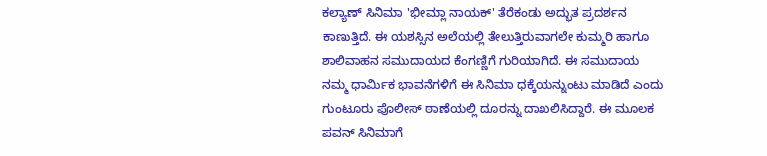ಕಲ್ಯಾಣ್ ಸಿನಿಮಾ 'ಭೀಮ್ಲಾ ನಾಯಕ್' ತೆರೆಕಂಡು ಅದ್ಭುತ ಪ್ರದರ್ಶನ ಕಾಣುತ್ತಿದೆ. ಈ ಯಶಸ್ಸಿನ ಅಲೆಯಲ್ಲಿ ತೇಲುತ್ತಿರುವಾಗಲೇ ಕುಮ್ಮರಿ ಹಾಗೂ ಶಾಲಿವಾಹನ ಸಮುದಾಯದ ಕೆಂಗಣ್ಣಿಗೆ ಗುರಿಯಾಗಿದೆ. ಈ ಸಮುದಾಯ ನಮ್ಮ ಧಾರ್ಮಿಕ ಭಾವನೆಗಳಿಗೆ ಈ ಸಿನಿಮಾ ಧಕ್ಕೆಯನ್ನುಂಟು ಮಾಡಿದೆ ಎಂದು ಗುಂಟೂರು ಪೊಲೀಸ್ ಠಾಣೆಯಲ್ಲಿ ದೂರನ್ನು ದಾಖಲಿಸಿದ್ದಾರೆ. ಈ ಮೂಲಕ ಪವನ್ ಸಿನಿಮಾಗೆ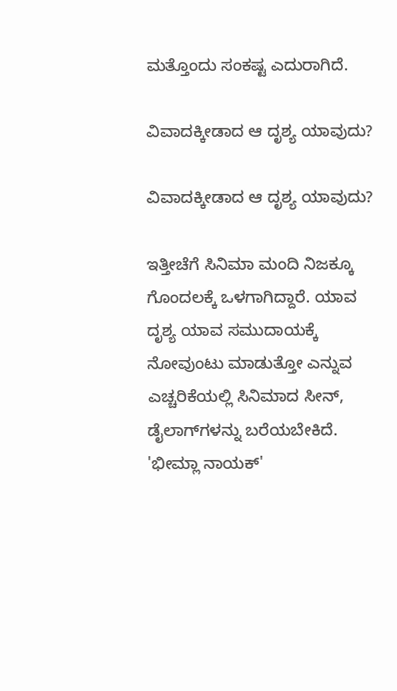ಮತ್ತೊಂದು ಸಂಕಷ್ಟ ಎದುರಾಗಿದೆ.

ವಿವಾದಕ್ಕೀಡಾದ ಆ ದೃಶ್ಯ ಯಾವುದು?

ವಿವಾದಕ್ಕೀಡಾದ ಆ ದೃಶ್ಯ ಯಾವುದು?

ಇತ್ತೀಚೆಗೆ ಸಿನಿಮಾ ಮಂದಿ ನಿಜಕ್ಕೂ ಗೊಂದಲಕ್ಕೆ ಒಳಗಾಗಿದ್ದಾರೆ. ಯಾವ ದೃಶ್ಯ ಯಾವ ಸಮುದಾಯಕ್ಕೆ ನೋವುಂಟು ಮಾಡುತ್ತೋ ಎನ್ನುವ ಎಚ್ಚರಿಕೆಯಲ್ಲಿ ಸಿನಿಮಾದ ಸೀನ್, ಡೈಲಾಗ್‌ಗಳನ್ನು ಬರೆಯಬೇಕಿದೆ. 'ಭೀಮ್ಲಾ ನಾಯಕ್'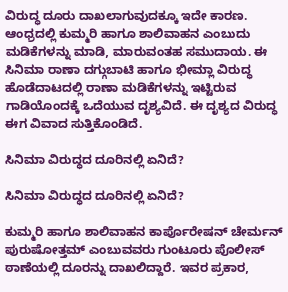ವಿರುದ್ಧ ದೂರು ದಾಖಲಾಗುವುದಕ್ಕೂ ಇದೇ ಕಾರಣ. ಆಂಧ್ರದಲ್ಲಿ ಕುಮ್ಮರಿ ಹಾಗೂ ಶಾಲಿವಾಹನ ಎಂಬುದು ಮಡಿಕೆಗಳನ್ನು ಮಾಡಿ, ಮಾರುವಂತಹ ಸಮುದಾಯ. ಈ ಸಿನಿಮಾ ರಾಣಾ ದಗ್ಗುಬಾಟಿ ಹಾಗೂ ಭೀಮ್ಲಾ ವಿರುದ್ಧ ಹೊಡೆದಾಟದಲ್ಲಿ ರಾಣಾ ಮಡಿಕೆಗಳನ್ನು ಇಟ್ಟಿರುವ ಗಾಡಿಯೊಂದಕ್ಕೆ ಒದೆಯುವ ದೃಶ್ಯವಿದೆ. ಈ ದೃಶ್ಯದ ವಿರುದ್ಧ ಈಗ ವಿವಾದ ಸುತ್ತಿಕೊಂಡಿದೆ.

ಸಿನಿಮಾ ವಿರುದ್ಧದ ದೂರಿನಲ್ಲಿ ಏನಿದೆ?

ಸಿನಿಮಾ ವಿರುದ್ಧದ ದೂರಿನಲ್ಲಿ ಏನಿದೆ?

ಕುಮ್ಮರಿ ಹಾಗೂ ಶಾಲಿವಾಹನ ಕಾರ್ಪೊರೇಷನ್ ಚೇರ್ಮನ್ ಪುರುಷೋತ್ತಮ್ ಎಂಬುವವರು ಗುಂಟೂರು ಪೊಲೀಸ್ ಠಾಣೆಯಲ್ಲಿ ದೂರನ್ನು ದಾಖಲಿದ್ದಾರೆ. ಇವರ ಪ್ರಕಾರ,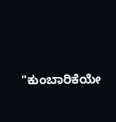"ಕುಂಬಾರಿಕೆಯೇ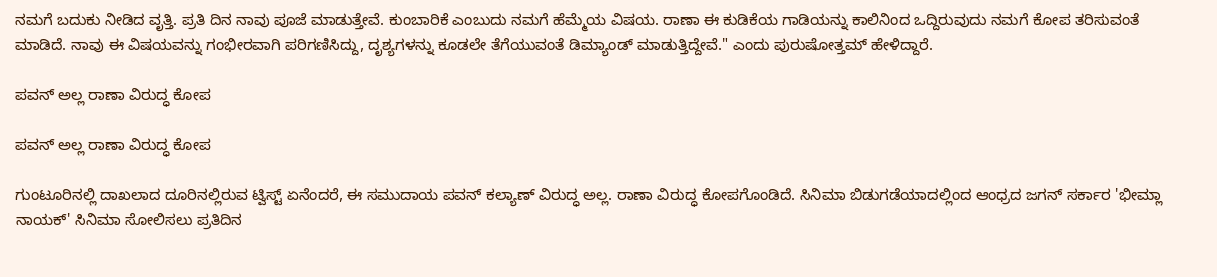ನಮಗೆ ಬದುಕು ನೀಡಿದ ವೃತ್ತಿ. ಪ್ರತಿ ದಿನ ನಾವು ಪೂಜೆ ಮಾಡುತ್ತೇವೆ. ಕುಂಬಾರಿಕೆ ಎಂಬುದು ನಮಗೆ ಹೆಮ್ಮೆಯ ವಿಷಯ. ರಾಣಾ ಈ ಕುಡಿಕೆಯ ಗಾಡಿಯನ್ನು ಕಾಲಿನಿಂದ ಒದ್ದಿರುವುದು ನಮಗೆ ಕೋಪ ತರಿಸುವಂತೆ ಮಾಡಿದೆ. ನಾವು ಈ ವಿಷಯವನ್ನು ಗಂಭೀರವಾಗಿ ಪರಿಗಣಿಸಿದ್ದು, ದೃಶ್ಯಗಳನ್ನು ಕೂಡಲೇ ತೆಗೆಯುವಂತೆ ಡಿಮ್ಯಾಂಡ್ ಮಾಡುತ್ತಿದ್ದೇವೆ." ಎಂದು ಪುರುಷೋತ್ತಮ್ ಹೇಳಿದ್ದಾರೆ.

ಪವನ್ ಅಲ್ಲ ರಾಣಾ ವಿರುದ್ಧ ಕೋಪ

ಪವನ್ ಅಲ್ಲ ರಾಣಾ ವಿರುದ್ಧ ಕೋಪ

ಗುಂಟೂರಿನಲ್ಲಿ ದಾಖಲಾದ ದೂರಿನಲ್ಲಿರುವ ಟ್ವಿಸ್ಟ್ ಏನೆಂದರೆ, ಈ ಸಮುದಾಯ ಪವನ್ ಕಲ್ಯಾಣ್ ವಿರುದ್ಧ ಅಲ್ಲ. ರಾಣಾ ವಿರುದ್ಧ ಕೋಪಗೊಂಡಿದೆ. ಸಿನಿಮಾ ಬಿಡುಗಡೆಯಾದಲ್ಲಿಂದ ಆಂಧ್ರದ ಜಗನ್ ಸರ್ಕಾರ 'ಭೀಮ್ಲಾ ನಾಯಕ್' ಸಿನಿಮಾ ಸೋಲಿಸಲು ಪ್ರತಿದಿನ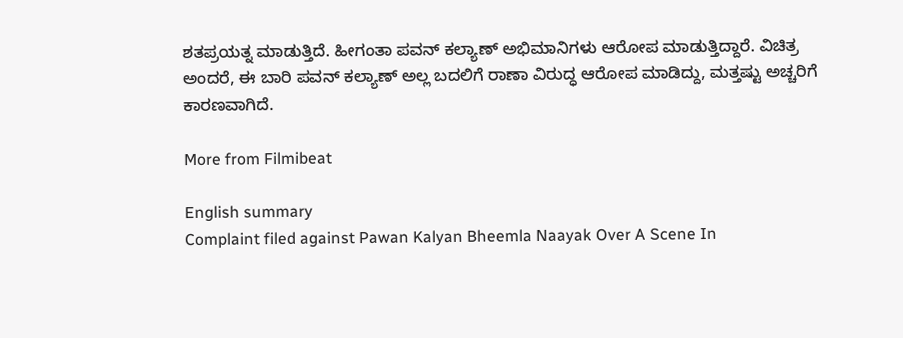ಶತಪ್ರಯತ್ನ ಮಾಡುತ್ತಿದೆ. ಹೀಗಂತಾ ಪವನ್ ಕಲ್ಯಾಣ್ ಅಭಿಮಾನಿಗಳು ಆರೋಪ ಮಾಡುತ್ತಿದ್ದಾರೆ. ವಿಚಿತ್ರ ಅಂದರೆ, ಈ ಬಾರಿ ಪವನ್ ಕಲ್ಯಾಣ್ ಅಲ್ಲ ಬದಲಿಗೆ ರಾಣಾ ವಿರುದ್ಧ ಆರೋಪ ಮಾಡಿದ್ದು, ಮತ್ತಷ್ಟು ಅಚ್ಚರಿಗೆ ಕಾರಣವಾಗಿದೆ.

More from Filmibeat

English summary
Complaint filed against Pawan Kalyan Bheemla Naayak Over A Scene In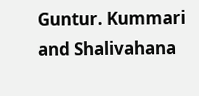Guntur. Kummari and Shalivahana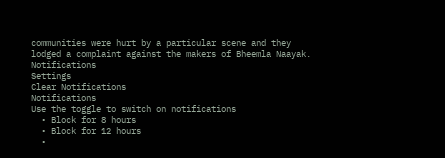communities were hurt by a particular scene and they lodged a complaint against the makers of Bheemla Naayak.
Notifications
Settings
Clear Notifications
Notifications
Use the toggle to switch on notifications
  • Block for 8 hours
  • Block for 12 hours
  •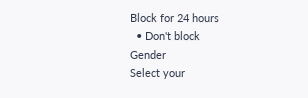Block for 24 hours
  • Don't block
Gender
Select your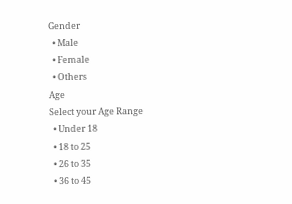Gender
  • Male
  • Female
  • Others
Age
Select your Age Range
  • Under 18
  • 18 to 25
  • 26 to 35
  • 36 to 45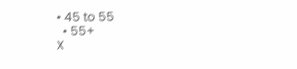• 45 to 55
  • 55+
X